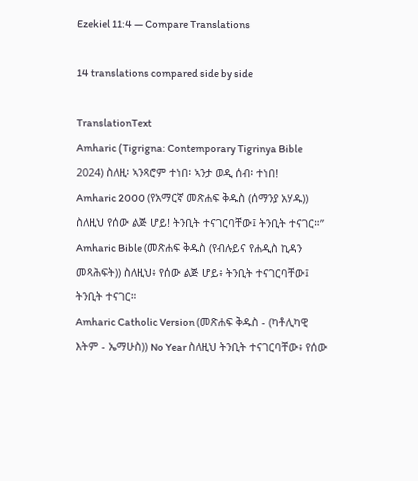Ezekiel 11:4 — Compare Translations

14 translations compared side by side

TranslationText
Amharic (Tigrigna: Contemporary Tigrinya Bible 2024) ስለዚ፡ ኣንጻሮም ተነበ፡ ኣንታ ወዲ ሰብ፡ ተነበ!
Amharic 2000 (የአማርኛ መጽሐፍ ቅዱስ (ሰማንያ አሃዱ)) ስለዚህ የሰው ልጅ ሆይ! ትንቢት ተናገርባቸው፤ ትንቢት ተናገር።”
Amharic Bible (መጽሐፍ ቅዱስ (የብሉይና የሐዲስ ኪዳን መጻሕፍት)) ስለዚህ፥ የሰው ልጅ ሆይ፥ ትንቢት ተናገርባቸው፤ ትንቢት ተናገር።
Amharic Catholic Version (መጽሐፍ ቅዱስ - (ካቶሊካዊ እትም - ኤማሁስ)) No Year ስለዚህ ትንቢት ተናገርባቸው፥ የሰው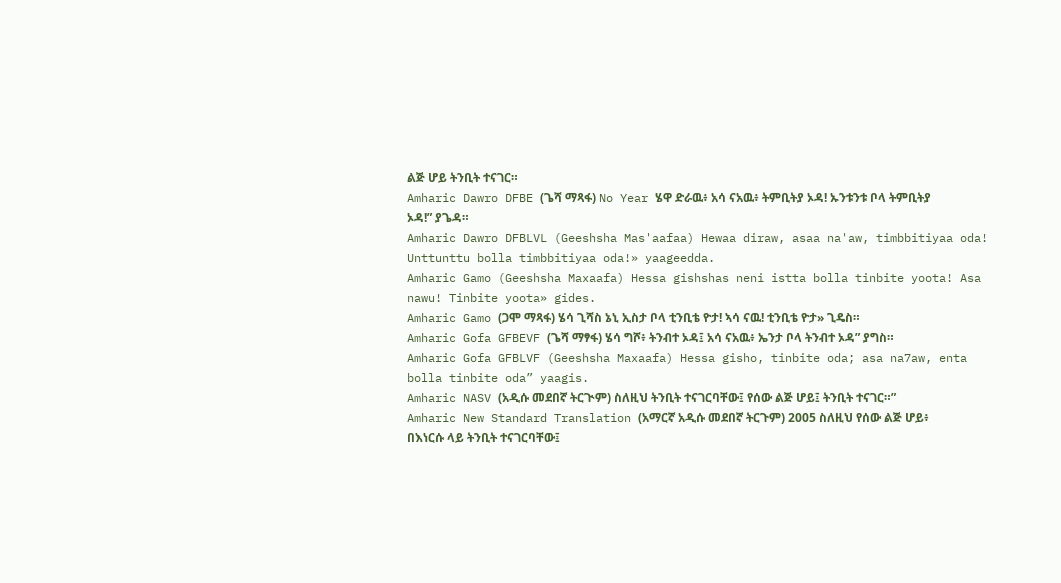ልጅ ሆይ ትንቢት ተናገር።
Amharic Dawro DFBE (ጌሻ ማጻፋ) No Year ሄዋ ድራዉ፥ አሳ ናአዉ፥ ትምቢትያ ኦዳ! ኡንቱንቱ ቦላ ትምቢትያ ኦዳ!” ያጌዳ።
Amharic Dawro DFBLVL (Geeshsha Mas'aafaa) Hewaa diraw, asaa na'aw, timbbitiyaa oda! Unttunttu bolla timbbitiyaa oda!» yaageedda.
Amharic Gamo (Geeshsha Maxaafa) Hessa gishshas neni istta bolla tinbite yoota! Asa nawu! Tinbite yoota» gides.
Amharic Gamo (ጋሞ ማጻፋ) ሄሳ ጊሻስ ኔኒ ኢስታ ቦላ ቲንቢቴ ዮታ! ኣሳ ናዉ! ቲንቢቴ ዮታ» ጊዴስ።
Amharic Gofa GFBEVF (ጌሻ ማፃፋ) ሄሳ ግሾ፥ ትንብተ ኦዳ፤ አሳ ናአዉ፥ ኤንታ ቦላ ትንብተ ኦዳ” ያግስ።
Amharic Gofa GFBLVF (Geeshsha Maxaafa) Hessa gisho, tinbite oda; asa na7aw, enta bolla tinbite oda” yaagis.
Amharic NASV (አዲሱ መደበኛ ትርጒም) ስለዚህ ትንቢት ተናገርባቸው፤ የሰው ልጅ ሆይ፤ ትንቢት ተናገር።”
Amharic New Standard Translation (አማርኛ አዲሱ መደበኛ ትርጉም) 2005 ስለዚህ የሰው ልጅ ሆይ፥ በእነርሱ ላይ ትንቢት ተናገርባቸው፤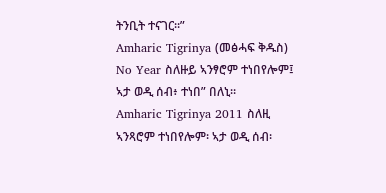ትንቢት ተናገር።”
Amharic Tigrinya (መፅሓፍ ቅዱስ) No Year ስለዙይ ኣንፃሮም ተነበየሎም፤ ኣታ ወዲ ሰብ፥ ተነበ” በለኒ።
Amharic Tigrinya 2011 ስለዚ ኣንጻሮም ተነበየሎም፡ ኣታ ወዲ ሰብ፡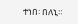ተነበ፡ በለኒ።